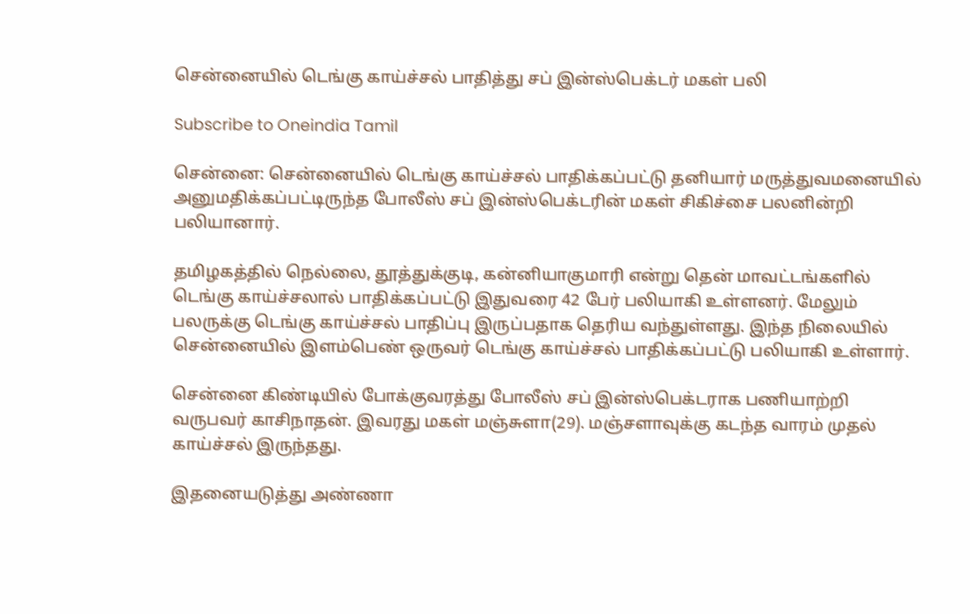சென்னையில் டெங்கு காய்ச்சல் பாதித்து சப் இன்ஸ்பெக்டர் மகள் பலி

Subscribe to Oneindia Tamil

சென்னை: சென்னையில் டெங்கு காய்ச்சல் பாதிக்கப்பட்டு தனியார் மருத்துவமனையில் அனுமதிக்கப்பட்டிருந்த போலீஸ் சப் இன்ஸ்பெக்டரின் மகள் சிகிச்சை பலனின்றி பலியானார்.

தமிழகத்தில் நெல்லை, தூத்துக்குடி, கன்னியாகுமாரி என்று தென் மாவட்டங்களில் டெங்கு காய்ச்சலால் பாதிக்கப்பட்டு இதுவரை 42 பேர் பலியாகி உள்ளனர். மேலும் பலருக்கு டெங்கு காய்ச்சல் பாதிப்பு இருப்பதாக தெரிய வந்துள்ளது. இந்த நிலையில் சென்னையில் இளம்பெண் ஒருவர் டெங்கு காய்ச்சல் பாதிக்கப்பட்டு பலியாகி உள்ளார்.

சென்னை கிண்டியில் போக்குவரத்து போலீஸ் சப் இன்ஸ்பெக்டராக பணியாற்றி வருபவர் காசிநாதன். இவரது மகள் மஞ்சுளா(29). மஞ்சளாவுக்கு கடந்த வாரம் முதல் காய்ச்சல் இருந்தது.

இதனையடுத்து அண்ணா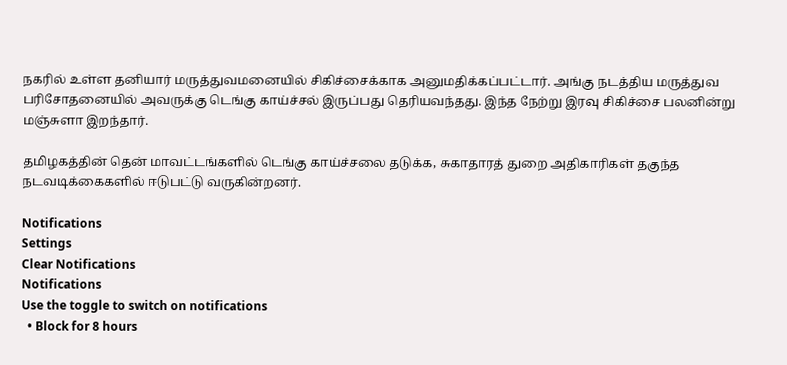நகரில் உள்ள தனியார் மருத்துவமனையில் சிகிச்சைக்காக அனுமதிக்கப்பட்டார். அங்கு நடத்திய மருத்துவ பரிசோதனையில் அவருக்கு டெங்கு காய்ச்சல் இருப்பது தெரியவந்தது. இந்த நேற்று இரவு சிகிச்சை பலனின்று மஞ்சுளா இறந்தார்.

தமிழகத்தின் தென் மாவட்டங்களில் டெங்கு காய்ச்சலை தடுக்க, சுகாதாரத் துறை அதிகாரிகள் தகுந்த நடவடிக்கைகளில் ஈடுபட்டு வருகின்றனர்.

Notifications
Settings
Clear Notifications
Notifications
Use the toggle to switch on notifications
  • Block for 8 hours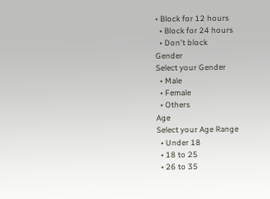• Block for 12 hours
  • Block for 24 hours
  • Don't block
Gender
Select your Gender
  • Male
  • Female
  • Others
Age
Select your Age Range
  • Under 18
  • 18 to 25
  • 26 to 35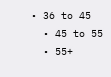• 36 to 45
  • 45 to 55
  • 55+